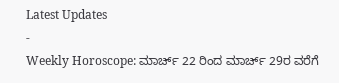Latest Updates
-
Weekly Horoscope: ಮಾರ್ಚ್ 22 ರಿಂದ ಮಾರ್ಚ್ 29ರ ವರೆಗೆ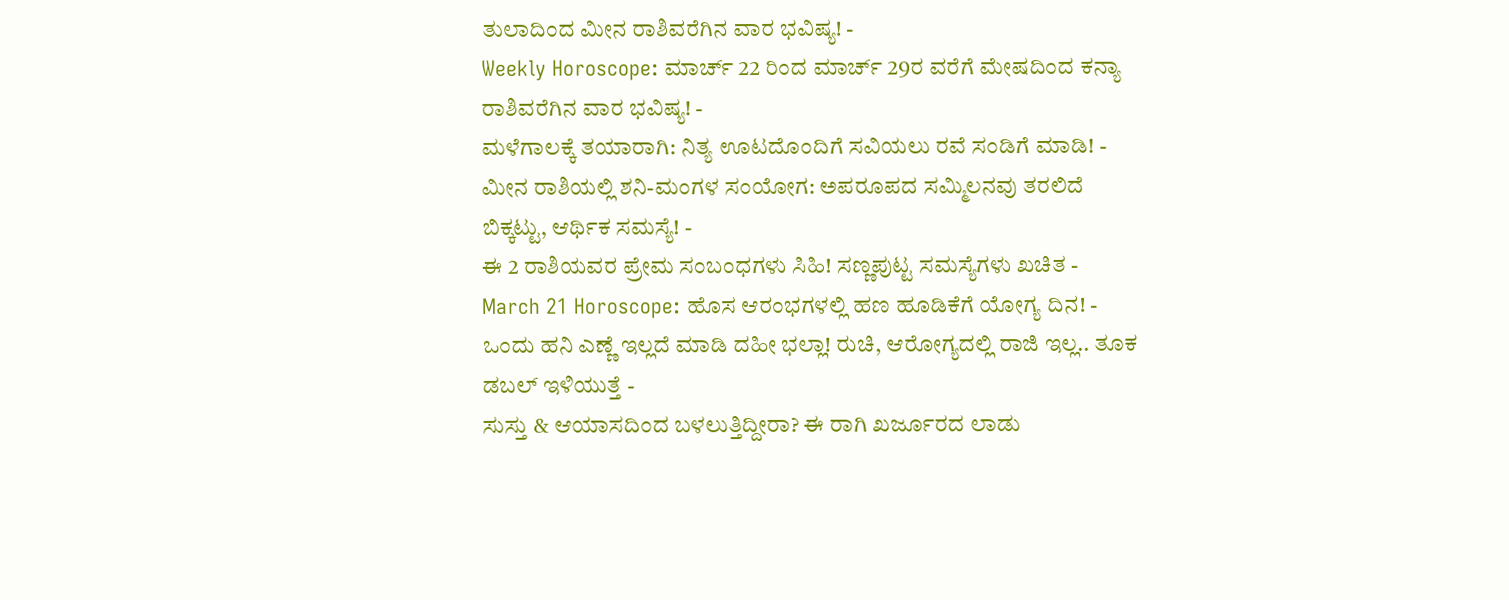ತುಲಾದಿಂದ ಮೀನ ರಾಶಿವರೆಗಿನ ವಾರ ಭವಿಷ್ಯ! -
Weekly Horoscope: ಮಾರ್ಚ್ 22 ರಿಂದ ಮಾರ್ಚ್ 29ರ ವರೆಗೆ ಮೇಷದಿಂದ ಕನ್ಯಾ ರಾಶಿವರೆಗಿನ ವಾರ ಭವಿಷ್ಯ! -
ಮಳೆಗಾಲಕ್ಕೆ ತಯಾರಾಗಿ: ನಿತ್ಯ ಊಟದೊಂದಿಗೆ ಸವಿಯಲು ರವೆ ಸಂಡಿಗೆ ಮಾಡಿ! -
ಮೀನ ರಾಶಿಯಲ್ಲಿ ಶನಿ-ಮಂಗಳ ಸಂಯೋಗ: ಅಪರೂಪದ ಸಮ್ಮಿಲನವು ತರಲಿದೆ ಬಿಕ್ಕಟ್ಟು, ಆರ್ಥಿಕ ಸಮಸ್ಯೆ! -
ಈ 2 ರಾಶಿಯವರ ಪ್ರೇಮ ಸಂಬಂಧಗಳು ಸಿಹಿ! ಸಣ್ಣಪುಟ್ಟ ಸಮಸ್ಯೆಗಳು ಖಚಿತ -
March 21 Horoscope: ಹೊಸ ಆರಂಭಗಳಲ್ಲಿ ಹಣ ಹೂಡಿಕೆಗೆ ಯೋಗ್ಯ ದಿನ! -
ಒಂದು ಹನಿ ಎಣ್ಣೆ ಇಲ್ಲದೆ ಮಾಡಿ ದಹೀ ಭಲ್ಲಾ! ರುಚಿ, ಆರೋಗ್ಯದಲ್ಲಿ ರಾಜಿ ಇಲ್ಲ.. ತೂಕ ಡಬಲ್ ಇಳಿಯುತ್ತೆ -
ಸುಸ್ತು & ಆಯಾಸದಿಂದ ಬಳಲುತ್ತಿದ್ದೀರಾ? ಈ ರಾಗಿ ಖರ್ಜೂರದ ಲಾಡು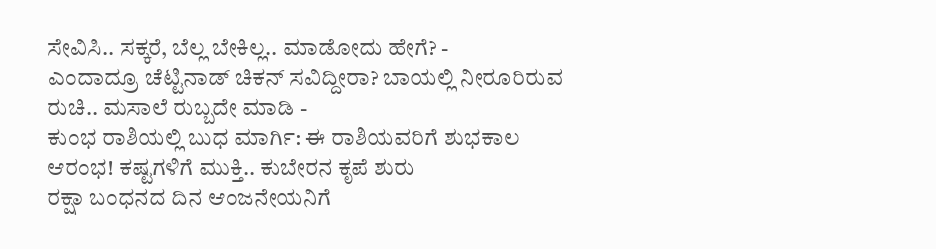ಸೇವಿಸಿ.. ಸಕ್ಕರೆ, ಬೆಲ್ಲ ಬೇಕಿಲ್ಲ.. ಮಾಡೋದು ಹೇಗೆ? -
ಎಂದಾದ್ರೂ ಚೆಟ್ಟಿನಾಡ್ ಚಿಕನ್ ಸವಿದ್ದೀರಾ? ಬಾಯಲ್ಲಿ ನೀರೂರಿರುವ ರುಚಿ.. ಮಸಾಲೆ ರುಬ್ಬದೇ ಮಾಡಿ -
ಕುಂಭ ರಾಶಿಯಲ್ಲಿ ಬುಧ ಮಾರ್ಗಿ: ಈ ರಾಶಿಯವರಿಗೆ ಶುಭಕಾಲ ಆರಂಭ! ಕಷ್ಟಗಳಿಗೆ ಮುಕ್ತಿ.. ಕುಬೇರನ ಕೃಪೆ ಶುರು
ರಕ್ಷಾ ಬಂಧನದ ದಿನ ಆಂಜನೇಯನಿಗೆ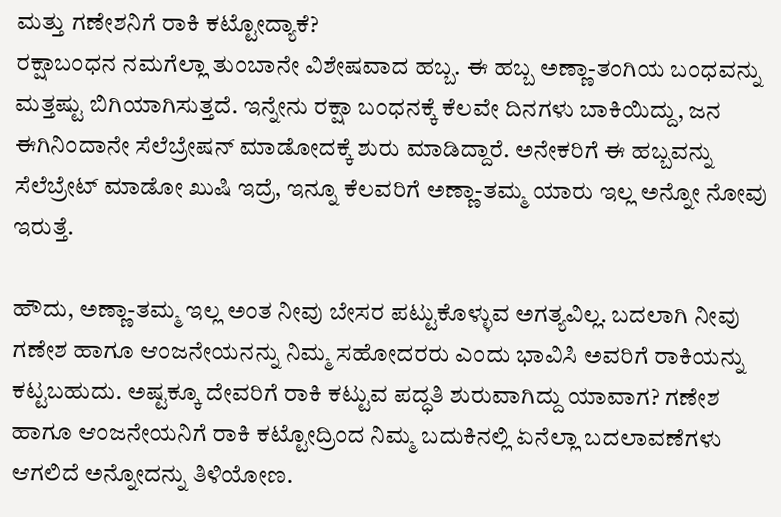ಮತ್ತು ಗಣೇಶನಿಗೆ ರಾಕಿ ಕಟ್ಟೋದ್ಯಾಕೆ?
ರಕ್ಷಾಬಂಧನ ನಮಗೆಲ್ಲಾ ತುಂಬಾನೇ ವಿಶೇಷವಾದ ಹಬ್ಬ. ಈ ಹಬ್ಬ ಅಣ್ಣಾ-ತಂಗಿಯ ಬಂಧವನ್ನು ಮತ್ತಷ್ಟು ಬಿಗಿಯಾಗಿಸುತ್ತದೆ. ಇನ್ನೇನು ರಕ್ಷಾ ಬಂಧನಕ್ಕೆ ಕೆಲವೇ ದಿನಗಳು ಬಾಕಿಯಿದ್ದು, ಜನ ಈಗಿನಿಂದಾನೇ ಸೆಲೆಬ್ರೇಷನ್ ಮಾಡೋದಕ್ಕೆ ಶುರು ಮಾಡಿದ್ದಾರೆ. ಅನೇಕರಿಗೆ ಈ ಹಬ್ಬವನ್ನು ಸೆಲೆಬ್ರೇಟ್ ಮಾಡೋ ಖುಷಿ ಇದ್ರೆ, ಇನ್ನೂ ಕೆಲವರಿಗೆ ಅಣ್ಣಾ-ತಮ್ಮ ಯಾರು ಇಲ್ಲ ಅನ್ನೋ ನೋವು ಇರುತ್ತೆ.

ಹೌದು, ಅಣ್ಣಾ-ತಮ್ಮ ಇಲ್ಲ ಅಂತ ನೀವು ಬೇಸರ ಪಟ್ಟುಕೊಳ್ಳುವ ಅಗತ್ಯವಿಲ್ಲ. ಬದಲಾಗಿ ನೀವು ಗಣೇಶ ಹಾಗೂ ಆಂಜನೇಯನನ್ನು ನಿಮ್ಮ ಸಹೋದರರು ಎಂದು ಭಾವಿಸಿ ಅವರಿಗೆ ರಾಕಿಯನ್ನು ಕಟ್ಟಬಹುದು. ಅಷ್ಟಕ್ಕೂ ದೇವರಿಗೆ ರಾಕಿ ಕಟ್ಟುವ ಪದ್ಧತಿ ಶುರುವಾಗಿದ್ದು ಯಾವಾಗ? ಗಣೇಶ ಹಾಗೂ ಆಂಜನೇಯನಿಗೆ ರಾಕಿ ಕಟ್ಟೋದ್ರಿಂದ ನಿಮ್ಮ ಬದುಕಿನಲ್ಲಿ ಏನೆಲ್ಲಾ ಬದಲಾವಣೆಗಳು ಆಗಲಿದೆ ಅನ್ನೋದನ್ನು ತಿಳಿಯೋಣ.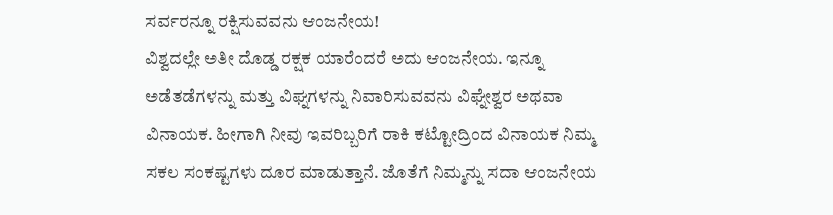ಸರ್ವರನ್ನೂ ರಕ್ಷಿಸುವವನು ಆಂಜನೇಯ!
ವಿಶ್ವದಲ್ಲೇ ಅತೀ ದೊಡ್ಡ ರಕ್ಷಕ ಯಾರೆಂದರೆ ಅದು ಆಂಜನೇಯ. ಇನ್ನೂ ಅಡೆತಡೆಗಳನ್ನು ಮತ್ತು ವಿಘ್ನಗಳನ್ನು ನಿವಾರಿಸುವವನು ವಿಘ್ನೇಶ್ವರ ಅಥವಾ ವಿನಾಯಕ. ಹೀಗಾಗಿ ನೀವು ಇವರಿಬ್ಬರಿಗೆ ರಾಕಿ ಕಟ್ಟೋದ್ರಿಂದ ವಿನಾಯಕ ನಿಮ್ಮ ಸಕಲ ಸಂಕಷ್ಟಗಳು ದೂರ ಮಾಡುತ್ತಾನೆ. ಜೊತೆಗೆ ನಿಮ್ಮನ್ನು ಸದಾ ಆಂಜನೇಯ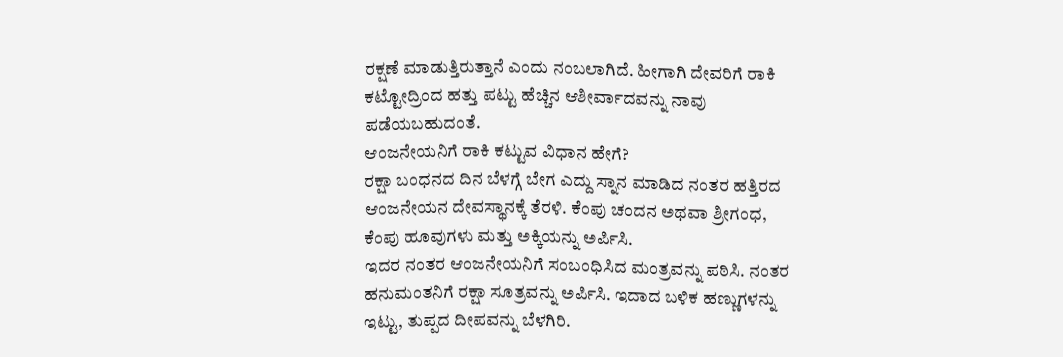ರಕ್ಷಣೆ ಮಾಡುತ್ತಿರುತ್ತಾನೆ ಎಂದು ನಂಬಲಾಗಿದೆ. ಹೀಗಾಗಿ ದೇವರಿಗೆ ರಾಕಿ ಕಟ್ಟೋದ್ರಿಂದ ಹತ್ತು ಪಟ್ಟು ಹೆಚ್ಚಿನ ಆಶೀರ್ವಾದವನ್ನು ನಾವು ಪಡೆಯಬಹುದಂತೆ.
ಆಂಜನೇಯನಿಗೆ ರಾಕಿ ಕಟ್ಟುವ ವಿಧಾನ ಹೇಗೆ?
ರಕ್ಷಾ ಬಂಧನದ ದಿನ ಬೆಳಗ್ಗೆ ಬೇಗ ಎದ್ದು ಸ್ನಾನ ಮಾಡಿದ ನಂತರ ಹತ್ತಿರದ ಆಂಜನೇಯನ ದೇವಸ್ಥಾನಕ್ಕೆ ತೆರಳಿ. ಕೆಂಪು ಚಂದನ ಅಥವಾ ಶ್ರೀಗಂಧ, ಕೆಂಪು ಹೂವುಗಳು ಮತ್ತು ಅಕ್ಕಿಯನ್ನು ಅರ್ಪಿಸಿ.
ಇದರ ನಂತರ ಆಂಜನೇಯನಿಗೆ ಸಂಬಂಧಿಸಿದ ಮಂತ್ರವನ್ನು ಪಠಿಸಿ. ನಂತರ ಹನುಮಂತನಿಗೆ ರಕ್ಷಾ ಸೂತ್ರವನ್ನು ಅರ್ಪಿಸಿ. ಇದಾದ ಬಳಿಕ ಹಣ್ಣುಗಳನ್ನು ಇಟ್ಟು, ತುಪ್ಪದ ದೀಪವನ್ನು ಬೆಳಗಿರಿ.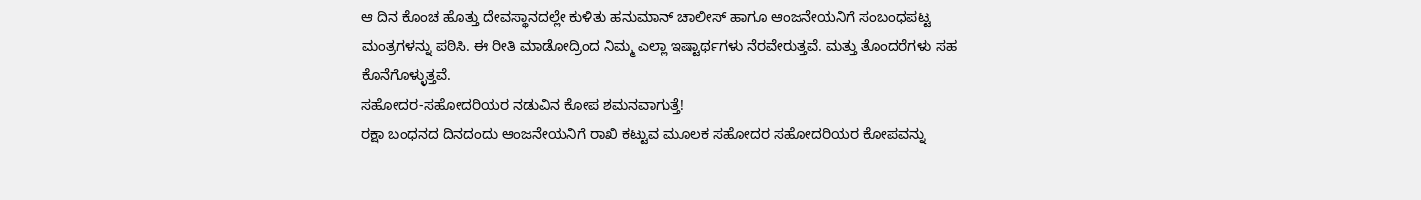ಆ ದಿನ ಕೊಂಚ ಹೊತ್ತು ದೇವಸ್ಥಾನದಲ್ಲೇ ಕುಳಿತು ಹನುಮಾನ್ ಚಾಲೀಸ್ ಹಾಗೂ ಆಂಜನೇಯನಿಗೆ ಸಂಬಂಧಪಟ್ಟ ಮಂತ್ರಗಳನ್ನು ಪಠಿಸಿ. ಈ ರೀತಿ ಮಾಡೋದ್ರಿಂದ ನಿಮ್ಮ ಎಲ್ಲಾ ಇಷ್ಟಾರ್ಥಗಳು ನೆರವೇರುತ್ತವೆ. ಮತ್ತು ತೊಂದರೆಗಳು ಸಹ ಕೊನೆಗೊಳ್ಳುತ್ತವೆ.
ಸಹೋದರ-ಸಹೋದರಿಯರ ನಡುವಿನ ಕೋಪ ಶಮನವಾಗುತ್ತೆ!
ರಕ್ಷಾ ಬಂಧನದ ದಿನದಂದು ಆಂಜನೇಯನಿಗೆ ರಾಖಿ ಕಟ್ಟುವ ಮೂಲಕ ಸಹೋದರ ಸಹೋದರಿಯರ ಕೋಪವನ್ನು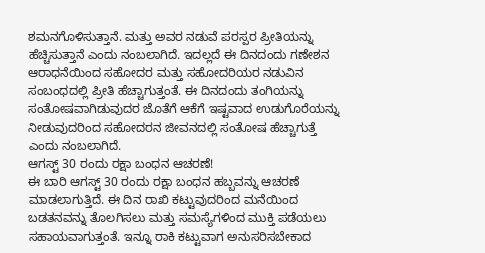ಶಮನಗೊಳಿಸುತ್ತಾನೆ. ಮತ್ತು ಅವರ ನಡುವೆ ಪರಸ್ಪರ ಪ್ರೀತಿಯನ್ನು ಹೆಚ್ಚಿಸುತ್ತಾನೆ ಎಂದು ನಂಬಲಾಗಿದೆ. ಇದಲ್ಲದೆ ಈ ದಿನದಂದು ಗಣೇಶನ ಆರಾಧನೆಯಿಂದ ಸಹೋದರ ಮತ್ತು ಸಹೋದರಿಯರ ನಡುವಿನ ಸಂಬಂಧದಲ್ಲಿ ಪ್ರೀತಿ ಹೆಚ್ಚಾಗುತ್ತಂತೆ. ಈ ದಿನದಂದು ತಂಗಿಯನ್ನು ಸಂತೋಷವಾಗಿಡುವುದರ ಜೊತೆಗೆ ಆಕೆಗೆ ಇಷ್ಟವಾದ ಉಡುಗೊರೆಯನ್ನು ನೀಡುವುದರಿಂದ ಸಹೋದರನ ಜೀವನದಲ್ಲಿ ಸಂತೋಷ ಹೆಚ್ಚಾಗುತ್ತೆ ಎಂದು ನಂಬಲಾಗಿದೆ.
ಆಗಸ್ಟ್ 30 ರಂದು ರಕ್ಷಾ ಬಂಧನ ಆಚರಣೆ!
ಈ ಬಾರಿ ಆಗಸ್ಟ್ 30 ರಂದು ರಕ್ಷಾ ಬಂಧನ ಹಬ್ಬವನ್ನು ಆಚರಣೆ ಮಾಡಲಾಗುತ್ತಿದೆ. ಈ ದಿನ ರಾಖಿ ಕಟ್ಟುವುದರಿಂದ ಮನೆಯಿಂದ ಬಡತನವನ್ನು ತೊಲಗಿಸಲು ಮತ್ತು ಸಮಸ್ಯೆಗಳಿಂದ ಮುಕ್ತಿ ಪಡೆಯಲು ಸಹಾಯವಾಗುತ್ತಂತೆ. ಇನ್ನೂ ರಾಕಿ ಕಟ್ಟುವಾಗ ಅನುಸರಿಸಬೇಕಾದ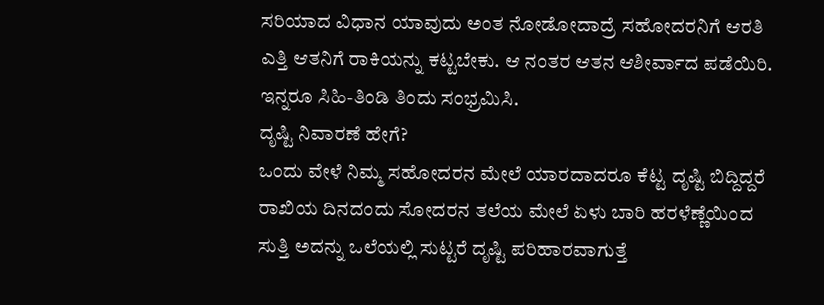ಸರಿಯಾದ ವಿಧಾನ ಯಾವುದು ಅಂತ ನೋಡೋದಾದ್ರೆ ಸಹೋದರನಿಗೆ ಆರತಿ ಎತ್ತಿ ಆತನಿಗೆ ರಾಕಿಯನ್ನು ಕಟ್ಟಬೇಕು. ಆ ನಂತರ ಆತನ ಆಶೀರ್ವಾದ ಪಡೆಯಿರಿ. ಇನ್ನರೂ ಸಿಹಿ-ತಿಂಡಿ ತಿಂದು ಸಂಭ್ರಮಿಸಿ.
ದೃಷ್ಟಿ ನಿವಾರಣೆ ಹೇಗೆ?
ಒಂದು ವೇಳೆ ನಿಮ್ಮ ಸಹೋದರನ ಮೇಲೆ ಯಾರದಾದರೂ ಕೆಟ್ಟ ದೃಷ್ಟಿ ಬಿದ್ದಿದ್ದರೆ ರಾಖಿಯ ದಿನದಂದು ಸೋದರನ ತಲೆಯ ಮೇಲೆ ಏಳು ಬಾರಿ ಹರಳೆಣ್ಣೆಯಿಂದ ಸುತ್ತಿ ಅದನ್ನು ಒಲೆಯಲ್ಲಿ ಸುಟ್ಟರೆ ದೃಷ್ಟಿ ಪರಿಹಾರವಾಗುತ್ತೆ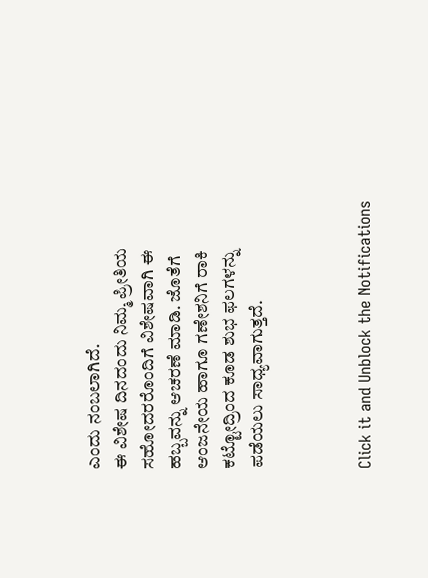ಎಂದು ನಂಬಲಾಗಿದೆ.
ಈ ವಿಶೇಷ ದಿನದಂದು ನಿಮ್ಮ ಪ್ರೀತಿಯ ಸಹೋದರರೊಂದಿಗೆ ವಿಶೇಷವಾಗಿ ಈ ಹಬ್ಬವನ್ನು ಆಚರಣೆ ಮಾಡಿ. ಜೊತೆಗೆ ಆಂಜನೇಯ ಹಾಗೂ ಗಣೇಶನಿಗೆ ರಾಕಿ ಕಟ್ಟೋದ್ರಿಂದ ಕೂಡ ಶುಭ ಫಲಗಳನ್ನು ಪಡೆಯಲು ಸಾಧ್ಯವಾಗುತ್ತದೆ.



Click it and Unblock the Notifications